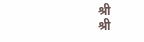श्री
श्री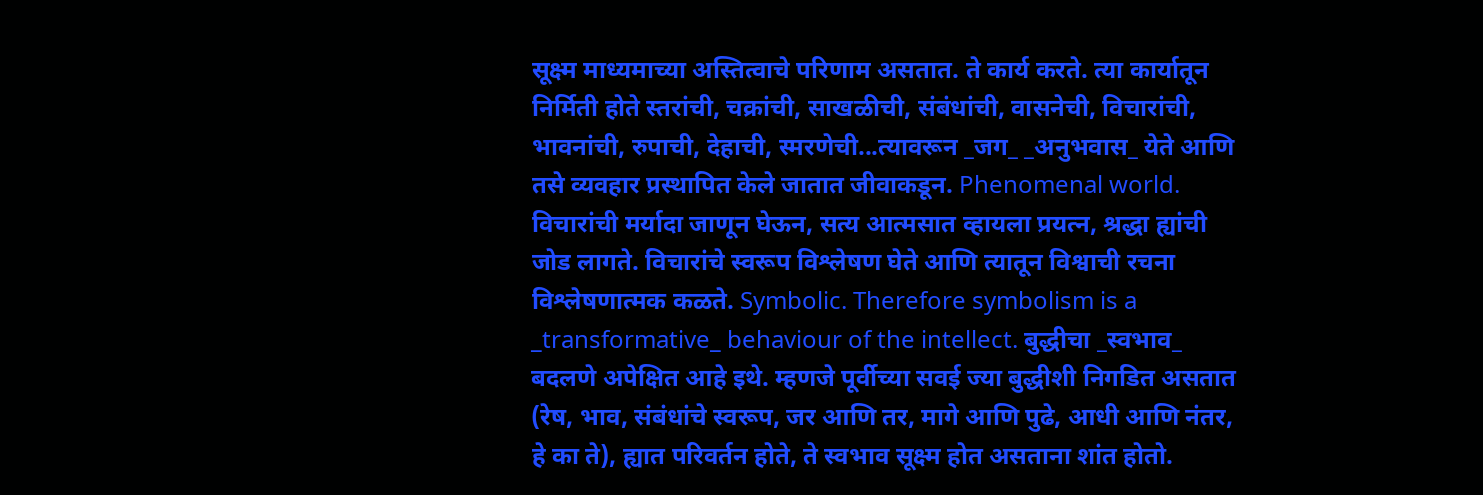सूक्ष्म माध्यमाच्या अस्तित्वाचे परिणाम असतात. ते कार्य करते. त्या कार्यातून निर्मिती होते स्तरांची, चक्रांची, साखळीची, संबंधांची, वासनेची, विचारांची, भावनांची, रुपाची, देहाची, स्मरणेची...त्यावरून _जग_ _अनुभवास_ येते आणि तसे व्यवहार प्रस्थापित केले जातात जीवाकडून. Phenomenal world.
विचारांची मर्यादा जाणून घेऊन, सत्य आत्मसात व्हायला प्रयत्न, श्रद्धा ह्यांची जोड लागते. विचारांचे स्वरूप विश्लेषण घेते आणि त्यातून विश्वाची रचना विश्लेषणात्मक कळते. Symbolic. Therefore symbolism is a _transformative_ behaviour of the intellect. बुद्धीचा _स्वभाव_ बदलणे अपेक्षित आहे इथे. म्हणजे पूर्वीच्या सवई ज्या बुद्धीशी निगडित असतात (रेष, भाव, संबंधांचे स्वरूप, जर आणि तर, मागे आणि पुढे, आधी आणि नंतर, हे का ते), ह्यात परिवर्तन होते, ते स्वभाव सूक्ष्म होत असताना शांत होतो.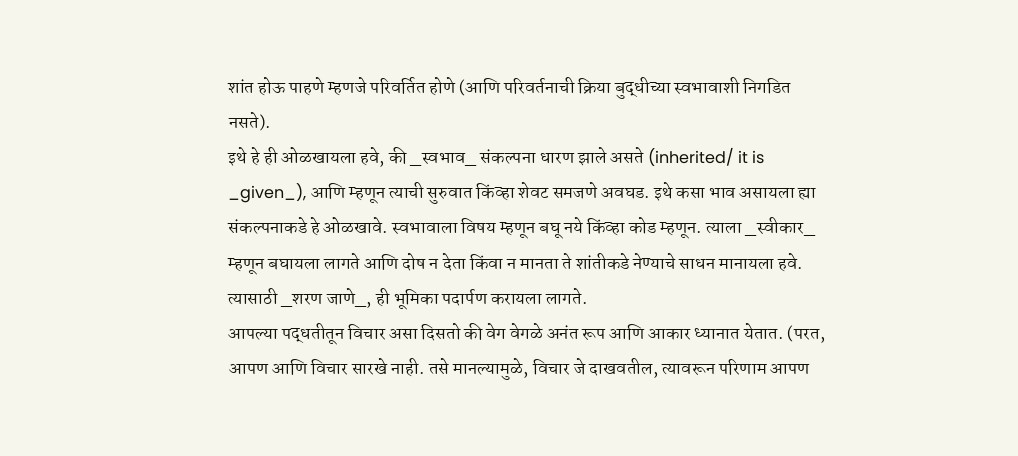शांत होऊ पाहणे म्हणजे परिवर्तित होणे (आणि परिवर्तनाची क्रिया बुद्धीच्या स्वभावाशी निगडित नसते).
इथे हे ही ओळखायला हवे, की _स्वभाव_ संकल्पना धारण झाले असते (inherited/ it is _given_), आणि म्हणून त्याची सुरुवात किंव्हा शेवट समजणे अवघड. इथे कसा भाव असायला ह्या संकल्पनाकडे हे ओळखावे. स्वभावाला विषय म्हणून बघू नये किंव्हा कोड म्हणून. त्याला _स्वीकार_ म्हणून बघायला लागते आणि दोष न देता किंवा न मानता ते शांतीकडे नेण्याचे साधन मानायला हवे. त्यासाठी _शरण जाणे_, ही भूमिका पदार्पण करायला लागते.
आपल्या पद्धतीतून विचार असा दिसतो की वेग वेगळे अनंत रूप आणि आकार ध्यानात येतात. (परत, आपण आणि विचार सारखे नाही. तसे मानल्यामुळे, विचार जे दाखवतील, त्यावरून परिणाम आपण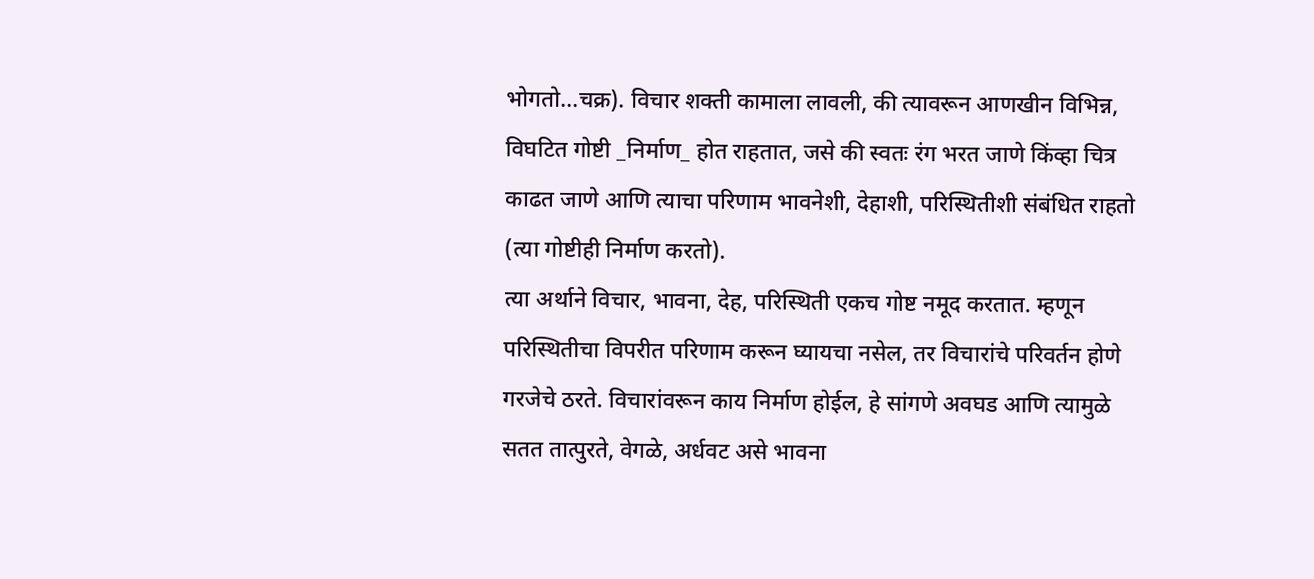भोगतो...चक्र). विचार शक्ती कामाला लावली, की त्यावरून आणखीन विभिन्न, विघटित गोष्टी _निर्माण_ होत राहतात, जसे की स्वतः रंग भरत जाणे किंव्हा चित्र काढत जाणे आणि त्याचा परिणाम भावनेशी, देहाशी, परिस्थितीशी संबंधित राहतो (त्या गोष्टीही निर्माण करतो).
त्या अर्थाने विचार, भावना, देह, परिस्थिती एकच गोष्ट नमूद करतात. म्हणून परिस्थितीचा विपरीत परिणाम करून घ्यायचा नसेल, तर विचारांचे परिवर्तन होणे गरजेचे ठरते. विचारांवरून काय निर्माण होईल, हे सांगणे अवघड आणि त्यामुळे सतत तात्पुरते, वेगळे, अर्धवट असे भावना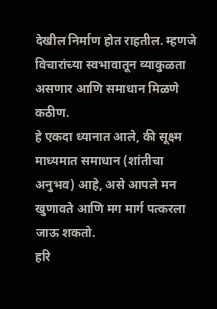देखील निर्माण होत राहतील. म्हणजे विचारांच्या स्वभावातून व्याकुळता असणार आणि समाधान मिळणे कठीण.
हे एकदा ध्यानात आले, की सूक्ष्म माध्यमात समाधान (शांतीचा अनुभव) आहे, असे आपले मन खुणावते आणि मग मार्ग पत्करला जाऊ शकतो.
हरि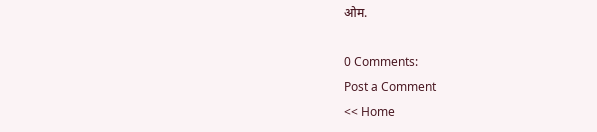ओम.

0 Comments:
Post a Comment
<< Home